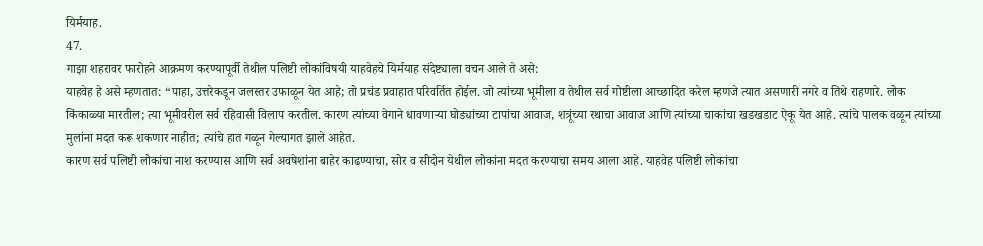यिर्मयाह.
47.
गाझा शहरावर फारोहने आक्रमण करण्यापूर्वी तेथील पलिष्टी लोकांविषयी याहवेहचे यिर्मयाह संदेष्ट्याला वचन आले ते असे:
याहवेह हे असे म्हणतात: “पाहा, उत्तरेकडून जलस्तर उफाळून येत आहे; तो प्रचंड प्रवाहात परिवर्तित होईल. जो त्यांच्या भूमीला व तेथील सर्व गोष्टीला आच्छादित करेल म्हणजे त्यात असणारी नगरे व तिथे राहणारे. लोक किंकाळ्या मारतील; त्या भूमीवरील सर्व रहिवासी विलाप करतील. कारण त्यांच्या वेगाने धावणाऱ्या घोड्यांच्या टापांचा आवाज, शत्रूंच्या रथाचा आवाज आणि त्यांच्या चाकांचा खडखडाट ऐकू येत आहे. त्यांचे पालक वळून त्यांच्या मुलांना मदत करू शकणार नाहीत; त्यांचे हात गळून गेल्यागत झाले आहेत.
कारण सर्व पलिष्टी लोकांचा नाश करण्यास आणि सर्व अवषेशांना बाहेर काढण्याचा, सोर व सीदोन येथील लोकांना मदत करण्याचा समय आला आहे. याहवेह पलिष्टी लोकांचा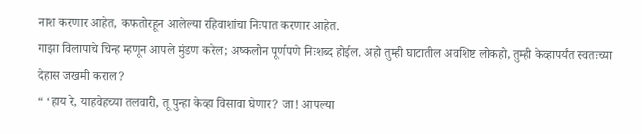नाश करणार आहेत, कफतोरहून आलेल्या रहिवाशांचा निःपात करणार आहेत.
गाझा विलापाचे चिन्ह म्हणून आपले मुंडण करेल; अष्कलोन पूर्णपणे निःशब्द होईल. अहो तुम्ही घाटातील अवशिष्ट लोकहो, तुम्ही केव्हापर्यंत स्वतःच्या देहास जखमी कराल?
“ ‘हाय रे, याहवेहच्या तलवारी, तू पुन्हा केव्हा विसावा घेणार? जा! आपल्या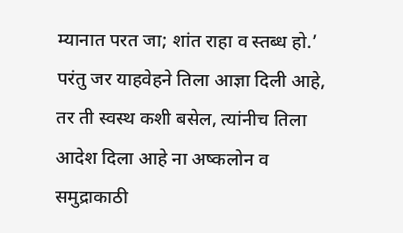म्यानात परत जा; शांत राहा व स्तब्ध हो.’
परंतु जर याहवेहने तिला आज्ञा दिली आहे, तर ती स्वस्थ कशी बसेल, त्यांनीच तिला आदेश दिला आहे ना अष्कलोन व समुद्राकाठी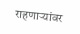राहणार्‍यांवर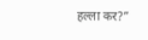हल्ला कर?”